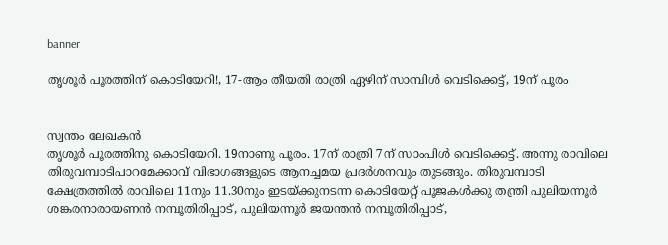banner

തൃശൂര്‍ പൂരത്തിന് കൊടിയേറി!, 17-ആം തീയതി രാത്രി ഏഴിന് സാമ്പിൾ വെടിക്കെട്ട്, 19ന് പൂരം


സ്വന്തം ലേഖകൻ
തൃശൂര്‍ പൂരത്തിനു കൊടിയേറി. 19നാണു പൂരം. 17ന് രാത്രി 7ന് സാംപിള്‍ വെടിക്കെട്ട്. അന്നു രാവിലെ തിരുവമ്പാടിപാറമേക്കാവ് വിഭാഗങ്ങളുടെ ആനച്ചമയ പ്രദര്‍ശനവും തുടങ്ങും. തിരുവമ്പാടി ക്ഷേത്രത്തില്‍ രാവിലെ 11നും 11.30നും ഇടയ്ക്കുനടന്ന കൊടിയേറ്റ് പൂജകള്‍ക്കു തന്ത്രി പുലിയന്നൂര്‍ ശങ്കരനാരായണന്‍ നമ്പൂതിരിപ്പാട്, പുലിയന്നൂര്‍ ജയന്തന്‍ നമ്പൂതിരിപ്പാട്,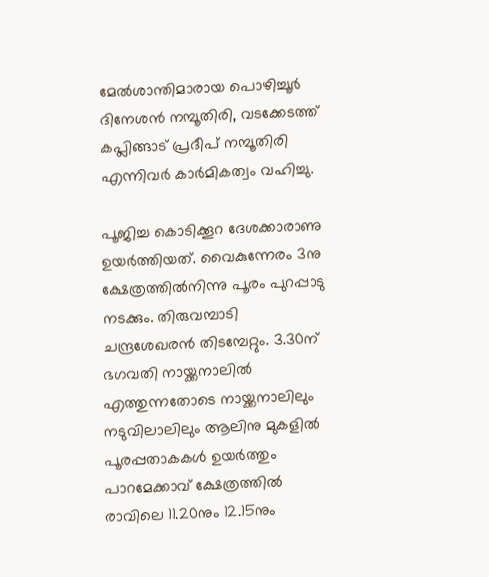മേല്‍ശാന്തിമാരായ പൊഴിച്ചൂര്‍ ദിനേശന്‍ നമ്പൂതിരി, വടക്കേടത്ത് കപ്ലിങ്ങാട് പ്രദീപ് നമ്പൂതിരി എന്നിവര്‍ കാര്‍മികത്വം വഹിച്ചു.

പൂജിച്ച കൊടിക്കൂറ ദേശക്കാരാണു ഉയര്‍ത്തിയത്. വൈകുന്നേരം 3നു ക്ഷേത്രത്തില്‍നിന്നു പൂരം പുറപ്പാടു നടക്കും. തിരുവമ്പാടി ചന്ദ്രശേഖരന്‍ തിടമ്പേറ്റും. 3.30ന് ഭഗവതി നായ്ക്കനാലില്‍ എത്തുന്നതോടെ നായ്ക്കനാലിലും നടുവിലാലിലും ആലിനു മുകളില്‍ പൂരപ്പതാകകള്‍ ഉയര്‍ത്തും
പാറമേക്കാവ് ക്ഷേത്രത്തില്‍ രാവിലെ 11.20നും 12.15നും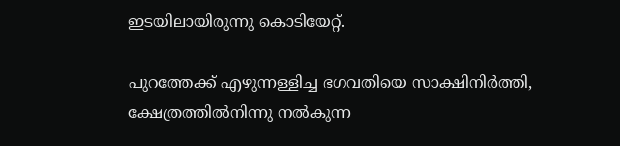ഇടയിലായിരുന്നു കൊടിയേറ്റ്.

പുറത്തേക്ക് എഴുന്നള്ളിച്ച ഭഗവതിയെ സാക്ഷിനിര്‍ത്തി, ക്ഷേത്രത്തില്‍നിന്നു നല്‍കുന്ന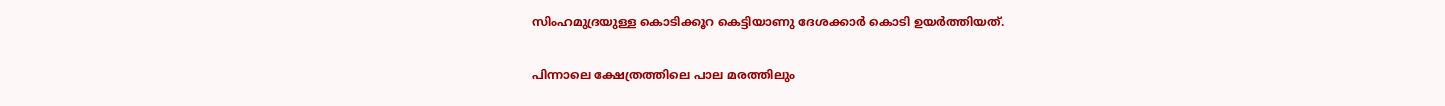സിംഹമുദ്രയുള്ള കൊടിക്കൂറ കെട്ടിയാണു ദേശക്കാര്‍ കൊടി ഉയര്‍ത്തിയത്.

പിന്നാലെ ക്ഷേത്രത്തിലെ പാല മരത്തിലും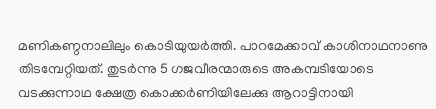മണികണ്ഠനാലിലും കൊടിയുയര്‍ത്തി. പാറമേക്കാവ് കാശിനാഥനാണു തിടമ്പേറ്റിയത്. തുടര്‍ന്നു 5 ഗജവീരന്മാരുടെ അകമ്പടിയോടെ വടക്കുന്നാഥ ക്ഷേത്ര കൊക്കര്‍ണിയിലേക്കു ആറാട്ടിനായി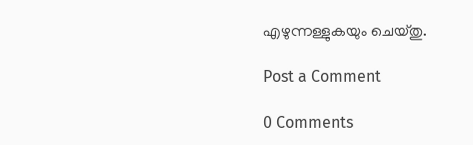എഴുന്നള്ളുകയും ചെയ്തു.

Post a Comment

0 Comments